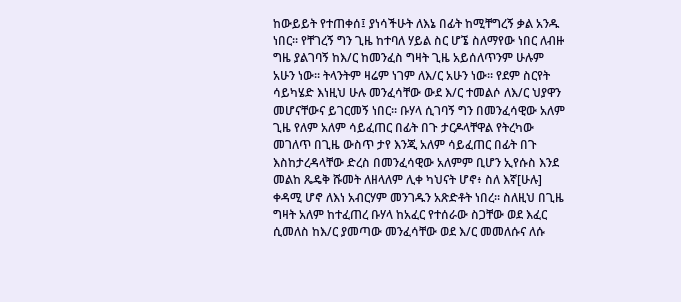ከውይይት የተጠቀሰ፤ ያነሳችሁት ለእኔ በፊት ከሚቸግረኝ ቃል አንዱ ነበር። የቸገረኝ ግን ጊዜ ከተባለ ሃይል ስር ሆኜ ስለማየው ነበር ለብዙ ግዜ ያልገባኝ ከእ/ር ከመንፈስ ግዛት ጊዜ አይሰለጥንም ሁሉም አሁን ነው። ትላንትም ዛሬም ነገም ለእ/ር አሁን ነው። የደም ስርየት ሳይካሄድ እነዚህ ሁሉ መንፈሳቸው ውደ እ/ር ተመልሶ ለእ/ር ህያዋን መሆናቸውና ይገርመኝ ነበር። ቡሃላ ሲገባኝ ግን በመንፈሳዊው አለም ጊዜ የለም አለም ሳይፈጠር በፊት በጉ ታርዶላቸዋል የትረካው መገለጥ በጊዜ ውስጥ ታየ እንጂ አለም ሳይፈጠር በፊት በጉ እስከታረዳላቸው ድረስ በመንፈሳዊው አለምም ቢሆን ኢየሱስ እንደ መልከ ጼዴቅ ሹመት ለዘላለም ሊቀ ካህናት ሆኖ፥ ስለ እኛ[ሁሉ] ቀዳሚ ሆኖ ለእነ አብርሃም መንገዱን አጽድቶት ነበረ። ስለዚህ በጊዜ ግዛት አለም ከተፈጠረ ቡሃላ ከአፈር የተሰራው ስጋቸው ወደ እፈር ሲመለስ ከእ/ር ያመጣው መንፈሳቸው ወደ እ/ር መመለሱና ለሱ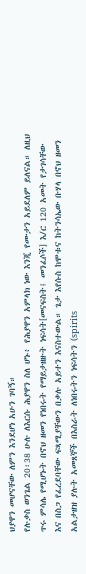ህያዋን መሆናቸው ለምን እንደሆነ አሁን ገባኝ።
የሉቃስ ወንጌል 20፡38 ሁሉ ለእርሱ ሕያዋን ስለ ሆኑ፥ የሕያዋን አምላክ ነው እንጂ የሙታን አይደለም ይለናል። ለዚህ ጥሩ ምሳሌ የሚሆኑት በኖህ ዘመን የነበሩት የማይታዘዙት ነፍሳት[መናፍስት፤ መንፈሶች] እ/ር 120 አመት የታገሳቸው እና በስጋ የፈረደባቸው ፍጻሚያቸውን በቃሉ አይተን እናስተውል። ጌታ እየሱስ ከሞቱና ከትንሳኤው ቡሃላ በኖህ ዘመን አልታዘዝ ያሉት አመጸኞች በእስራት ለነበሩትን ነፍሳትን (spirits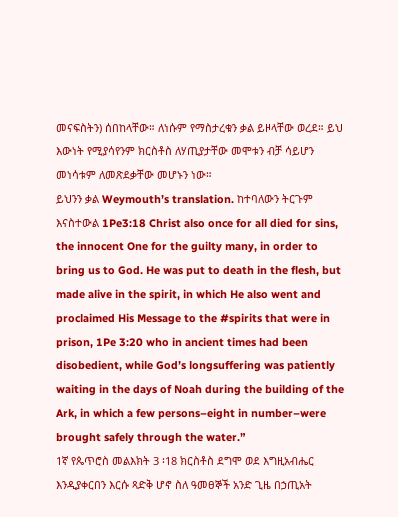መናፍስትን) ሰበከላቸው። ለነሱም የማስታረቁን ቃል ይዞላቸው ወረደ። ይህ እውነት የሚያሳየንም ክርስቶስ ለሃጢያታቸው መሞቱን ብቻ ሳይሆን መነሳቱም ለመጽደቃቸው መሆኑን ነው።
ይህንን ቃል Weymouth’s translation. ከተባለውን ትርጉም እናስተውል 1Pe3:18 Christ also once for all died for sins, the innocent One for the guilty many, in order to bring us to God. He was put to death in the flesh, but made alive in the spirit, in which He also went and proclaimed His Message to the #spirits that were in prison, 1Pe 3:20 who in ancient times had been disobedient, while God’s longsuffering was patiently waiting in the days of Noah during the building of the Ark, in which a few persons–eight in number–were brought safely through the water.”
1ኛ የጴጥሮስ መልእክት 3 ፡18 ክርስቶስ ደግሞ ወደ እግዚአብሔር እንዲያቀርበን እርሱ ጻድቅ ሆኖ ስለ ዓመፀኞች አንድ ጊዜ በኃጢአት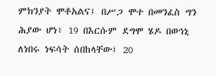ምክንያት ሞቶአልና፤ በሥጋ ሞተ በመንፈስ ግን ሕያው ሆነ፥ 19 በእርሱም ደግሞ ሄዶ በወኅኒ ለነበሩ ነፍሳት ሰበከላቸው፤ 20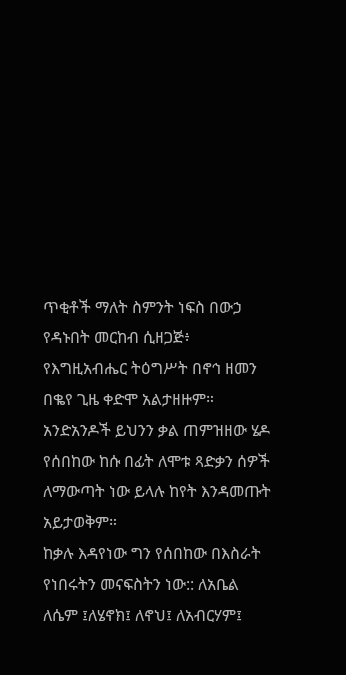ጥቂቶች ማለት ስምንት ነፍስ በውኃ የዳኑበት መርከብ ሲዘጋጅ፥ የእግዚአብሔር ትዕግሥት በኖኅ ዘመን በቈየ ጊዜ ቀድሞ አልታዘዙም። አንድአንዶች ይህንን ቃል ጠምዝዘው ሄዶ የሰበከው ከሱ በፊት ለሞቱ ጻድቃን ሰዎች ለማውጣት ነው ይላሉ ከየት እንዳመጡት አይታወቅም።
ከቃሉ እዳየነው ግን የሰበከው በእስራት የነበሩትን መናፍስትን ነው:: ለአቤል ለሴም ፤ለሄኖክ፤ ለኖህ፤ ለአብርሃም፤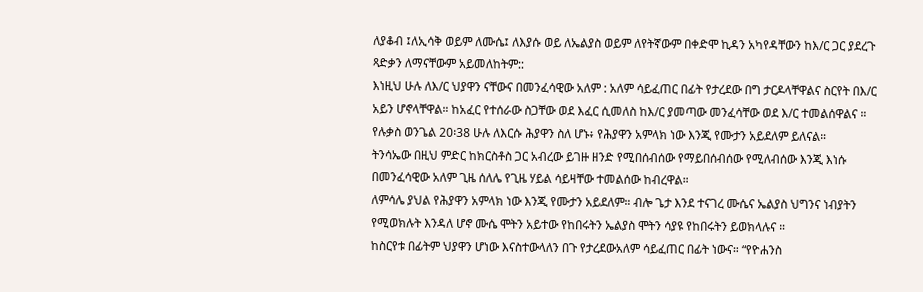ለያቆብ ፤ለኢሳቅ ወይም ለሙሴ፤ ለእያሱ ወይ ለኤልያስ ወይም ለየትኛውም በቀድሞ ኪዳን አካየዳቸውን ከእ/ር ጋር ያደረጉ ጻድቃን ለማናቸውም አይመለከትም::
እነዚህ ሁሉ ለእ/ር ህያዋን ናቸውና በመንፈሳዊው አለም : አለም ሳይፈጠር በፊት የታረደው በግ ታርዶላቸዋልና ስርየት በእ/ር አይን ሆኖላቸዋል። ከአፈር የተሰራው ስጋቸው ወደ እፈር ሲመለስ ከእ/ር ያመጣው መንፈሳቸው ወደ እ/ር ተመልሰዋልና ። የሉቃስ ወንጌል 20፡38 ሁሉ ለእርሱ ሕያዋን ስለ ሆኑ፥ የሕያዋን አምላክ ነው እንጂ የሙታን አይደለም ይለናል።
ትንሳኤው በዚህ ምድር ከክርስቶስ ጋር አብረው ይገዙ ዘንድ የሚበሰብሰው የማይበሰብሰው የሚለብሰው እንጂ እነሱ በመንፈሳዊው አለም ጊዜ ሰለሌ የጊዜ ሃይል ሳይዛቸው ተመልሰው ከብረዋል።
ለምሳሌ ያህል የሕያዋን አምላክ ነው እንጂ የሙታን አይደለም። ብሎ ጌታ እንደ ተናገረ ሙሴና ኤልያስ ህግንና ነብያትን የሚወክሉት እንዳለ ሆኖ ሙሴ ሞትን አይተው የከበሩትን ኤልያስ ሞትን ሳያዩ የከበሩትን ይወክላሉና ።
ከስርየቱ በፊትም ህያዋን ሆነው እናስተውላለን በጉ የታረደውአለም ሳይፈጠር በፊት ነውና። “የዮሐንስ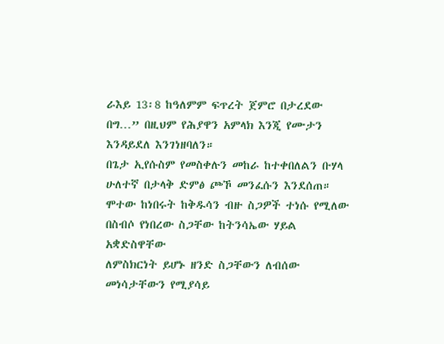ራእይ 13፡8 ከዓለምም ፍጥረት ጀምሮ በታረደው በግ…” በዚህም የሕያዋን አምላክ እንጂ የሙታን እንዳይደለ እንገነዘባለን።
በጌታ ኢየሱስም የመስቀሉን መከራ ከተቀበለልን ቡሃላ ሁለተኛ በታላቅ ድምፅ ጮኾ መንፈሱን እንደሰጠ። ሞተው ከነበሩት ከቅዱሳን ብዙ ስጋዎች ተነሱ የሚለው በስብሶ የነበረው ስጋቸው ከትንሳኤው ሃይል አቋድስዋቸው
ለምስክርነት ይሆኑ ዘንድ ስጋቸውን ለብሰው መነሳታቸውን የሚያሳይ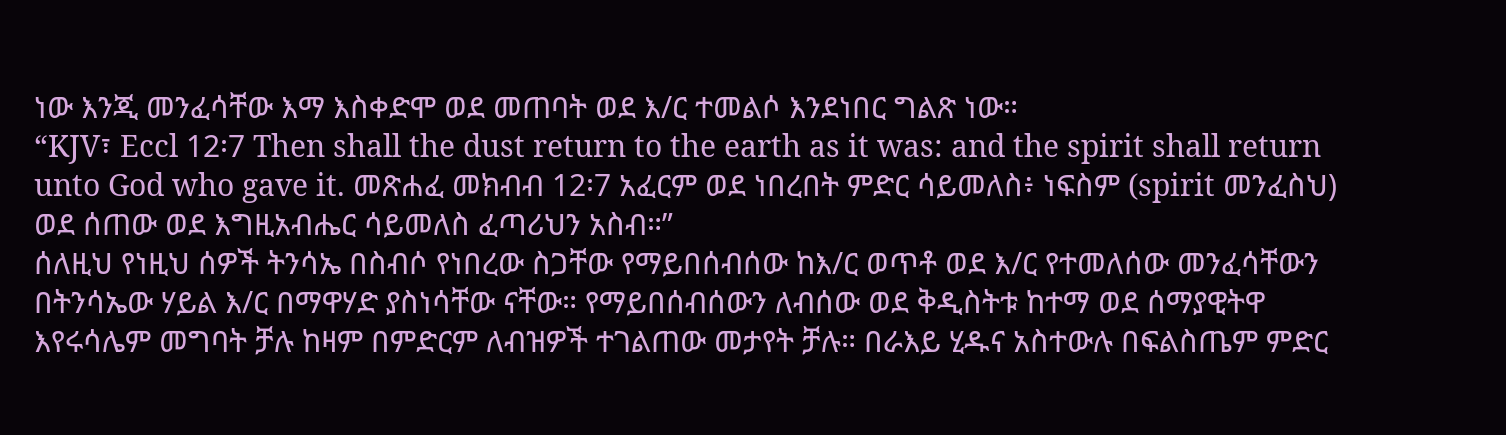ነው እንጂ መንፈሳቸው እማ እስቀድሞ ወደ መጠባት ወደ እ/ር ተመልሶ እንደነበር ግልጽ ነው።
“KJV፣ Eccl 12፡7 Then shall the dust return to the earth as it was: and the spirit shall return unto God who gave it. መጽሐፈ መክብብ 12፡7 አፈርም ወደ ነበረበት ምድር ሳይመለስ፥ ነፍስም (spirit መንፈስህ) ወደ ሰጠው ወደ እግዚአብሔር ሳይመለስ ፈጣሪህን አስብ።”
ሰለዚህ የነዚህ ሰዎች ትንሳኤ በስብሶ የነበረው ስጋቸው የማይበሰብሰው ከእ/ር ወጥቶ ወደ እ/ር የተመለሰው መንፈሳቸውን በትንሳኤው ሃይል እ/ር በማዋሃድ ያስነሳቸው ናቸው። የማይበሰብሰውን ለብሰው ወደ ቅዲስትቱ ከተማ ወደ ሰማያዊትዋ እየሩሳሌም መግባት ቻሉ ከዛም በምድርም ለብዝዎች ተገልጠው መታየት ቻሉ። በራእይ ሂዱና አስተውሉ በፍልስጤም ምድር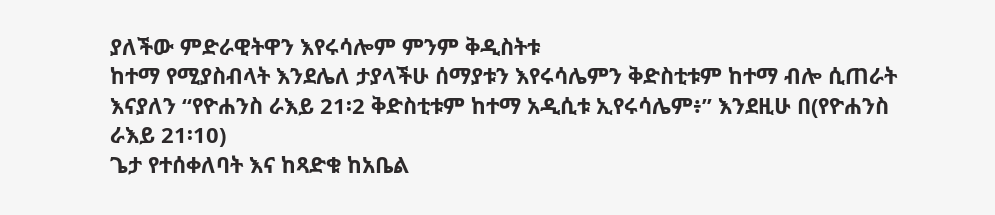ያለችው ምድራዊትዋን እየሩሳሎም ምንም ቅዲስትቱ
ከተማ የሚያስብላት እንደሌለ ታያላችሁ ሰማያቱን እየሩሳሌምን ቅድስቲቱም ከተማ ብሎ ሲጠራት እናያለን “የዮሐንስ ራእይ 21፡2 ቅድስቲቱም ከተማ አዲሲቱ ኢየሩሳሌም፥” እንደዚሁ በ(የዮሐንስ ራእይ 21፡10)
ጌታ የተሰቀለባት እና ከጻድቁ ከአቤል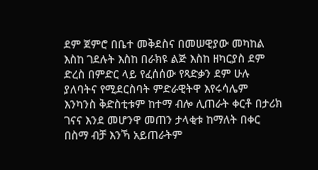ደም ጀምሮ በቤተ መቅደስና በመሠዊያው መካከል እስከ ገደሉት እስከ በራክዩ ልጅ እስከ ዘካርያስ ደም ድረስ በምድር ላይ የፈሰሰው የጻድቃን ደም ሁሉ ያለባትና የሚደርስባት ምድራዊትዋ እየሩሳሌም እንካንስ ቅድስቲቱም ከተማ ብሎ ሊጠራት ቀርቶ በታሪክ ገናና እንደ መሆንዋ መጠን ታላቂቱ ከማለት በቀር በስማ ብቻ እንኻ አይጠራትም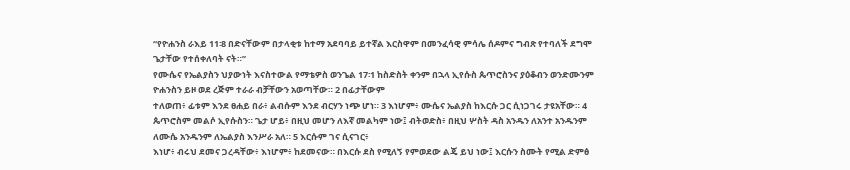“የዮሐንስ ራእይ 11፡8 በድናቸውም በታላቂቱ ከተማ አደባባይ ይተኛል እርስዋም በመንፈሳዊ ምሳሌ ሰዶምና ግብጽ የተባለች ደግሞ ጌታቸው የተሰቀለባት ናት።”
የሙሴና የኤልያስን ህያውነት እናስተውል የማቴዎስ ወንጌል 17፡1 ከስድስት ቀንም በኋላ ኢየሱስ ጴጥሮስንና ያዕቆብን ወንድሙንም ዮሐንስን ይዞ ወደ ረጅም ተራራ ብቻቸውን አወጣቸው። 2 በፊታቸውም
ተለወጠ፥ ፊቱም እንደ ፀሐይ በራ፥ ልብሱም እንደ ብርሃን ነጭ ሆነ። 3 እነሆም፥ ሙሴና ኤልያስ ከእርሱ ጋር ሲነጋገሩ ታዩአቸው። 4 ጴጥሮስም መልሶ ኢየሱስን። ጌታ ሆይ፥ በዚህ መሆን ለእኛ መልካም ነው፤ ብትወድስ፥ በዚህ ሦስት ዳስ አንዱን ለአንተ አንዱንም ለሙሴ አንዱንም ለኤልያስ እንሥራ አለ። 5 እርሱም ገና ሲናገር፥
እነሆ፥ ብሩህ ደመና ጋረዳቸው፥ እነሆም፥ ከደመናው። በእርሱ ደስ የሚለኝ የምወደው ልጄ ይህ ነው፤ እርሱን ስሙት የሚል ድምፅ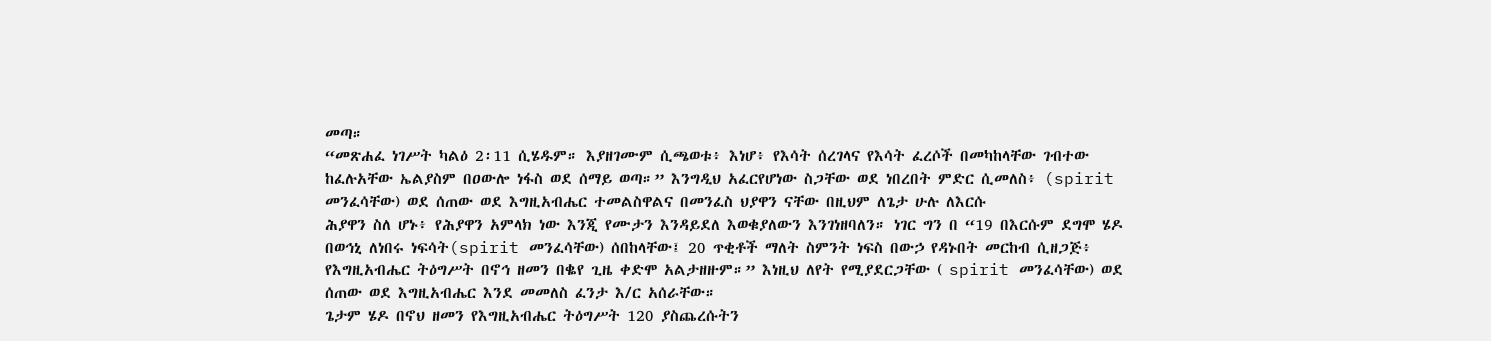መጣ።
“መጽሐፈ ነገሥት ካልዕ 2፡11 ሲሄዱም። እያዘገሙም ሲጫወቱ፥ እነሆ፥ የእሳት ሰረገላና የእሳት ፈረሶች በመካከላቸው ገብተው ከፈሉአቸው ኤልያስም በዐውሎ ነፋስ ወደ ሰማይ ወጣ።” እንግዲህ አፈርየሆነው ስጋቸው ወደ ነበረበት ምድር ሲመለስ፥ (spirit መንፈሳቸው) ወደ ሰጠው ወደ እግዚአብሔር ተመልስዋልና በመንፈስ ህያዋን ናቸው በዚህም ለጌታ ሁሉ ለእርሱ
ሕያዋን ስለ ሆኑ፥ የሕያዋን አምላክ ነው እንጂ የሙታን እንዳይደለ እወቁያለውን እንገነዘባለን። ነገር ግን በ “19 በእርሱም ደግሞ ሄዶ በወኅኒ ለነበሩ ነፍሳት(spirit መንፈሳቸው) ሰበከላቸው፤ 20 ጥቂቶች ማለት ስምንት ነፍስ በውኃ የዳኑበት መርከብ ሲዘጋጅ፥
የእግዚአብሔር ትዕግሥት በኖኅ ዘመን በቈየ ጊዜ ቀድሞ አልታዘዙም።” እነዚህ ለየት የሚያደርጋቸው ( spirit መንፈሳቸው) ወደ ሰጠው ወደ እግዚአብሔር እንደ መመለስ ፈንታ እ/ር አሰራቸው።
ጌታም ሄዶ በኖህ ዘመን የእግዚአብሔር ትዕግሥት 120 ያስጨረሱትን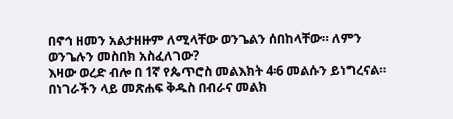በኖኅ ዘመን አልታዘዙም ለሚላቸው ወንጌልን ሰበከላቸው። ለምን ወንጌሉን መስበክ አስፈለገው?
እዛው ወረድ ብሎ በ 1ኛ የጴጥሮስ መልእክት 4፡6 መልሱን ይነግረናል። በነገራችን ላይ መጽሐፍ ቅዱስ በብራና መልክ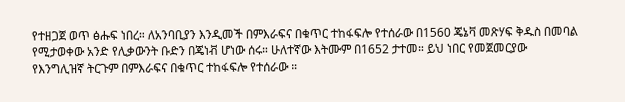የተዘጋጀ ወጥ ፅሑፍ ነበረ። ለአንባቢያን እንዲመች በምእራፍና በቁጥር ተከፋፍሎ የተሰራው በ1560 ጄኔቫ መጽሃፍ ቅዱስ በመባል የሚታወቀው አንድ የሊቃውንት ቡድን በጄነቭ ሆነው ሰሩ። ሁለተኛው እትሙም በ1652 ታተመ። ይህ ነበር የመጀመርያው
የእንግሊዝኛ ትርጉም በምእራፍና በቁጥር ተከፋፍሎ የተሰራው ።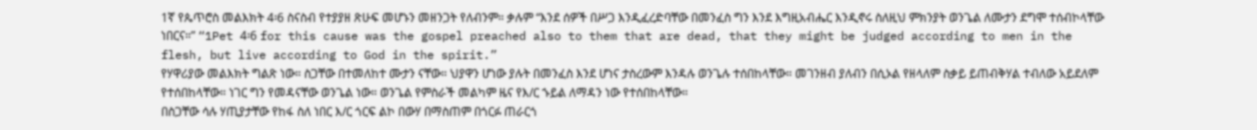1ኛ የጴጥሮስ መልእክት 4፡6 ስናስብ የተያያዘ ጽሁፍ መሆኑን መዘንጋት የለብንም። ቃሉም “እንደ ሰዎች በሥጋ እንዲፈረድባቸው በመንፈስ ግን እንደ እግዚአብሔር እንዲኖሩ ስለዚህ ምክንያት ወንጌል ለሙታን ደግሞ ተሰብኮላቸው ነበርና።” “1Pet 4፡6 for this cause was the gospel preached also to them that are dead, that they might be judged according to men in the flesh, but live according to God in the spirit.”
የሃዋሪያው መልእክት ግልጽ ነው። ስጋቸው በተመለከተ ሙታን ናቸው። ህያዋን ሆነው ያሉት በመንፈስ እንደ ሆነና ታስረውም እንዳሉ ወንጌሉ ተሰበከላቸው። መገንዘብ ያለብን በሲኦል የዘላለም ስቃይ ይጠብቅሃል ተብለው አይደለም የተሰበከላቸው። ነገር ግን የመዳናቸው ወንጌል ነው። ወንጌል የምስራች መልካም ዜና የእ/ር ኁይል ለማዳን ነው የተሰበከላቸው።
በስጋቸው ሳሉ ሃጢያታቸው የከፋ ስለ ነበር እ/ር ጎርፍ ልኮ በውሃ በማስጠም በጎርፉ ጠራርጎ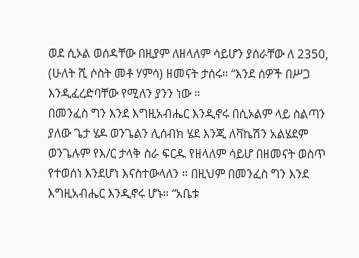ወደ ሲኦል ወሰዳቸው በዚያም ለዘላለም ሳይሆን ያሰራቸው ለ 2350, (ሁለት ሺ ሶስት መቶ ሃምሳ) ዘመናት ታሰሩ። “እንደ ሰዎች በሥጋ እንዲፈረድባቸው የሚለን ያንን ነው ።
በመንፈስ ግን እንደ እግዚአብሔር እንዲኖሩ በሲኦልም ላይ ስልጣን ያለው ጌታ ሄዶ ወንጌልን ሊሰብክ ሄደ እንጂ ለቫኬሽን አልሄደም ወንጌሉም የእ/ር ታላቅ ስራ ፍርዱ የዘላለም ሳይሆ በዘመናት ወስጥ የተወሰነ እንደሆነ እናስተውላለን ። በዚህም በመንፈስ ግን እንደ እግዚአብሔር እንዲኖሩ ሆኑ። “አቤቱ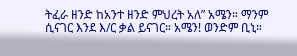ትፈራ ዘንድ ከአንተ ዘንድ ምህረት አለ” አሜን። ማንም ሲናገር እንደ እ/ር ቃል ይናገር። አሜን! ወንድም ቢኒ።